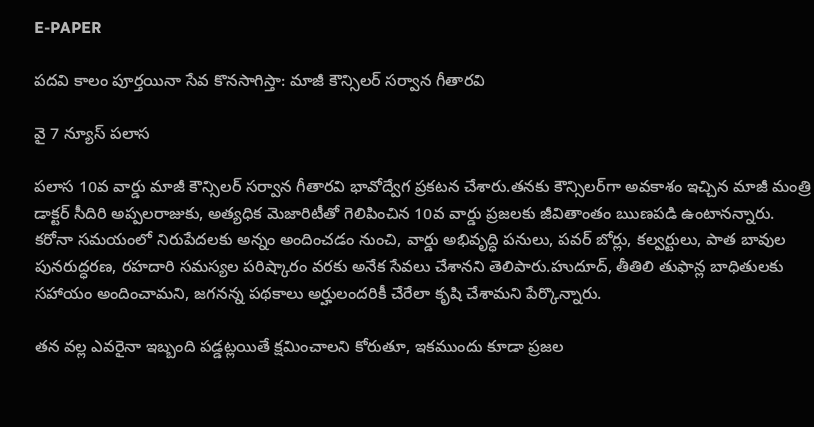E-PAPER

పదవి కాలం పూర్తయినా సేవ కొనసాగిస్తా: మాజీ కౌన్సిలర్ సర్వాన గీతారవి

వై 7 న్యూస్ పలాస

పలాస 10వ వార్డు మాజీ కౌన్సిలర్ సర్వాన గీతారవి భావోద్వేగ ప్రకటన చేశారు.తనకు కౌన్సిలర్‌గా అవకాశం ఇచ్చిన మాజీ మంత్రి డాక్టర్ సీదిరి అప్పలరాజుకు, అత్యధిక మెజారిటీతో గెలిపించిన 10వ వార్డు ప్రజలకు జీవితాంతం ఋణపడి ఉంటానన్నారు.
కరోనా సమయంలో నిరుపేదలకు అన్నం అందించడం నుంచి, వార్డు అభివృద్ధి పనులు, పవర్ బోర్లు, కల్వర్టులు, పాత బావుల పునరుద్ధరణ, రహదారి సమస్యల పరిష్కారం వరకు అనేక సేవలు చేశానని తెలిపారు.హుదూద్, తీతిలి తుఫాన్ల బాధితులకు సహాయం అందించామని, జగనన్న పథకాలు అర్హులందరికీ చేరేలా కృషి చేశామని పేర్కొన్నారు.

తన వల్ల ఎవరైనా ఇబ్బంది పడ్డట్లయితే క్షమించాలని కోరుతూ, ఇకముందు కూడా ప్రజల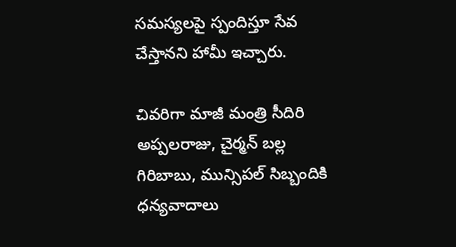సమస్యలపై స్పందిస్తూ సేవ చేస్తానని హామీ ఇచ్చారు.

చివరిగా మాజీ మంత్రి సీదిరి అప్పలరాజు, చైర్మన్ బల్ల గిరిబాబు, మున్సిపల్ సిబ్బందికి ధన్యవాదాలు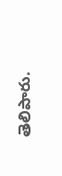తెలిపారు.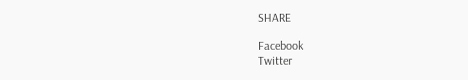SHARE

Facebook
Twitter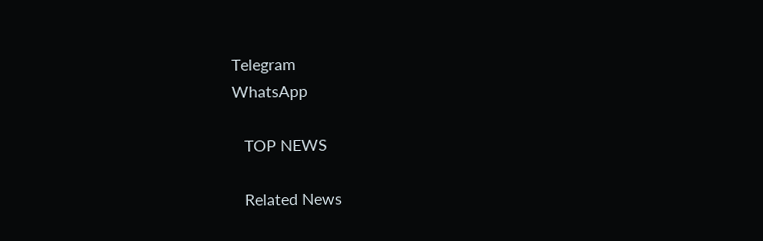Telegram
WhatsApp

   TOP NEWS

   Related News